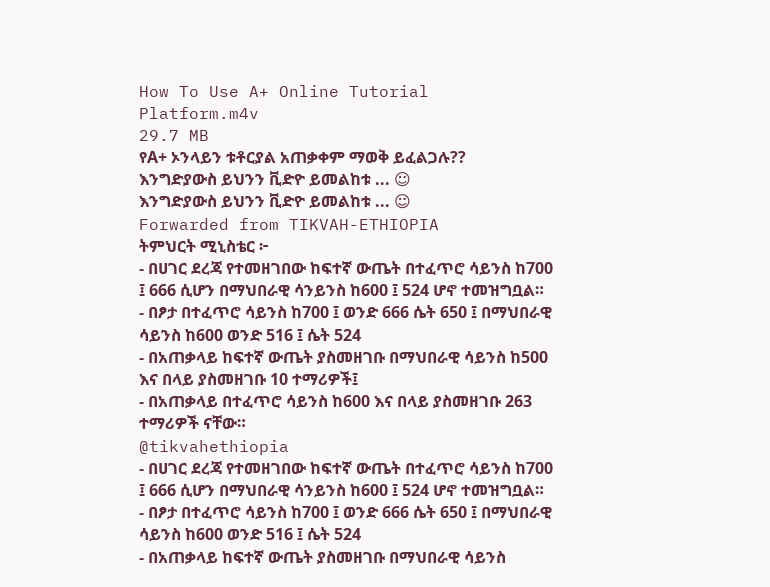How To Use A+ Online Tutorial Platform.m4v
29.7 MB
የA+ ኦንላይን ቱቶርያል አጠቃቀም ማወቅ ይፈልጋሉ??
እንግድያውስ ይህንን ቪድዮ ይመልከቱ ... ☺
እንግድያውስ ይህንን ቪድዮ ይመልከቱ ... ☺
Forwarded from TIKVAH-ETHIOPIA
ትምህርት ሚኒስቴር ፦
- በሀገር ደረጃ የተመዘገበው ከፍተኛ ውጤት በተፈጥሮ ሳይንስ ከ700 ፤ 666 ሲሆን በማህበራዊ ሳንይንስ ከ600 ፤ 524 ሆኖ ተመዝግቧል።
- በፆታ በተፈጥሮ ሳይንስ ከ700 ፤ ወንድ 666 ሴት 650 ፤ በማህበራዊ ሳይንስ ከ600 ወንድ 516 ፤ ሴት 524
- በአጠቃላይ ከፍተኛ ውጤት ያስመዘገቡ በማህበራዊ ሳይንስ ከ500 እና በላይ ያስመዘገቡ 10 ተማሪዎች፤
- በአጠቃላይ በተፈጥሮ ሳይንስ ከ600 እና በላይ ያስመዘገቡ 263 ተማሪዎች ናቸው።
@tikvahethiopia
- በሀገር ደረጃ የተመዘገበው ከፍተኛ ውጤት በተፈጥሮ ሳይንስ ከ700 ፤ 666 ሲሆን በማህበራዊ ሳንይንስ ከ600 ፤ 524 ሆኖ ተመዝግቧል።
- በፆታ በተፈጥሮ ሳይንስ ከ700 ፤ ወንድ 666 ሴት 650 ፤ በማህበራዊ ሳይንስ ከ600 ወንድ 516 ፤ ሴት 524
- በአጠቃላይ ከፍተኛ ውጤት ያስመዘገቡ በማህበራዊ ሳይንስ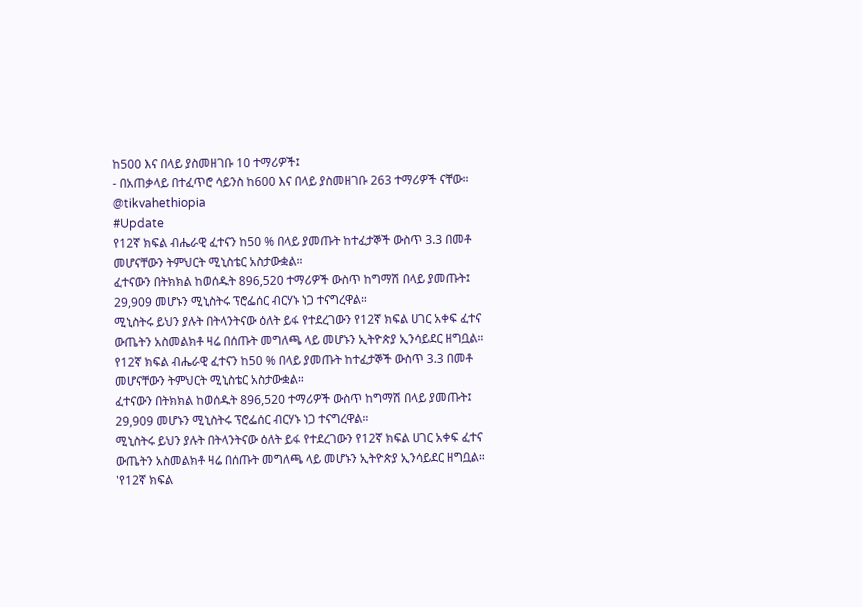ከ500 እና በላይ ያስመዘገቡ 10 ተማሪዎች፤
- በአጠቃላይ በተፈጥሮ ሳይንስ ከ600 እና በላይ ያስመዘገቡ 263 ተማሪዎች ናቸው።
@tikvahethiopia
#Update
የ12ኛ ክፍል ብሔራዊ ፈተናን ከ50 % በላይ ያመጡት ከተፈታኞች ውስጥ 3.3 በመቶ መሆናቸውን ትምህርት ሚኒስቴር አስታውቋል።
ፈተናውን በትክክል ከወሰዱት 896,520 ተማሪዎች ውስጥ ከግማሽ በላይ ያመጡት፤ 29,909 መሆኑን ሚኒስትሩ ፕሮፌሰር ብርሃኑ ነጋ ተናግረዋል።
ሚኒስትሩ ይህን ያሉት በትላንትናው ዕለት ይፋ የተደረገውን የ12ኛ ክፍል ሀገር አቀፍ ፈተና ውጤትን አስመልክቶ ዛሬ በሰጡት መግለጫ ላይ መሆኑን ኢትዮጵያ ኢንሳይደር ዘግቧል።
የ12ኛ ክፍል ብሔራዊ ፈተናን ከ50 % በላይ ያመጡት ከተፈታኞች ውስጥ 3.3 በመቶ መሆናቸውን ትምህርት ሚኒስቴር አስታውቋል።
ፈተናውን በትክክል ከወሰዱት 896,520 ተማሪዎች ውስጥ ከግማሽ በላይ ያመጡት፤ 29,909 መሆኑን ሚኒስትሩ ፕሮፌሰር ብርሃኑ ነጋ ተናግረዋል።
ሚኒስትሩ ይህን ያሉት በትላንትናው ዕለት ይፋ የተደረገውን የ12ኛ ክፍል ሀገር አቀፍ ፈተና ውጤትን አስመልክቶ ዛሬ በሰጡት መግለጫ ላይ መሆኑን ኢትዮጵያ ኢንሳይደር ዘግቧል።
'የ12ኛ ክፍል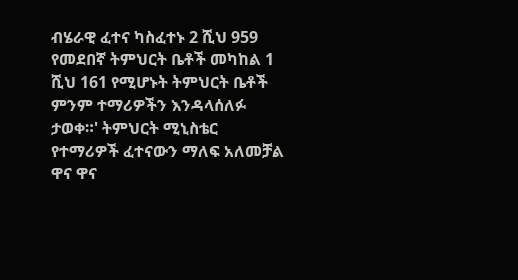ብሄራዊ ፈተና ካስፈተኑ 2 ሺህ 959 የመደበኛ ትምህርት ቤቶች መካከል 1 ሺህ 161 የሚሆኑት ትምህርት ቤቶች ምንም ተማሪዎችን እንዳላሰለፉ ታወቀ።' ትምህርት ሚኒስቴር
የተማሪዎች ፈተናውን ማለፍ አለመቻል ዋና ዋና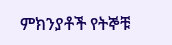ምክንያቶች የትኞቹ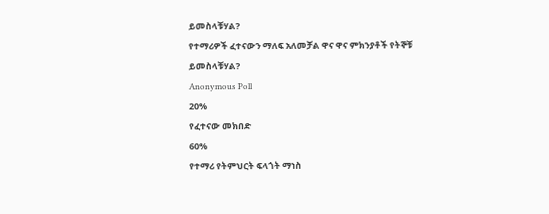ይመስላቹሃል?
የተማሪዎች ፈተናውን ማለፍ አለመቻል ዋና ዋና ምክንያቶች የትኞቹ ይመስላቹሃል?
Anonymous Poll
20%
የፈተናው መክበድ
60%
የተማሪ የትምህርት ፍላጎት ማነስ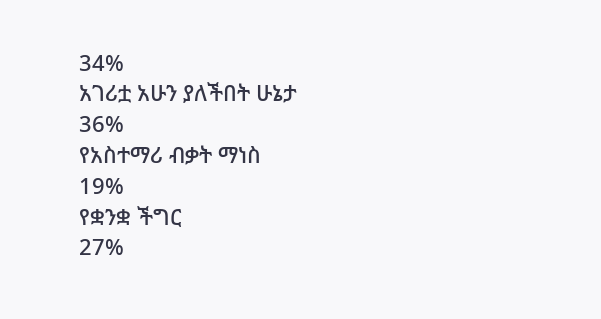34%
አገሪቷ አሁን ያለችበት ሁኔታ
36%
የአስተማሪ ብቃት ማነስ
19%
የቋንቋ ችግር
27%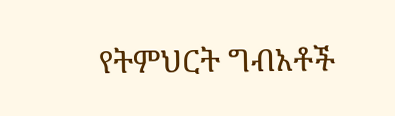የትምህርት ግብአቶች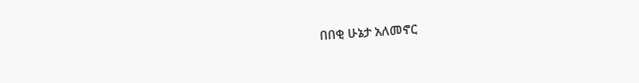በበቂ ሁኔታ አለመኖር